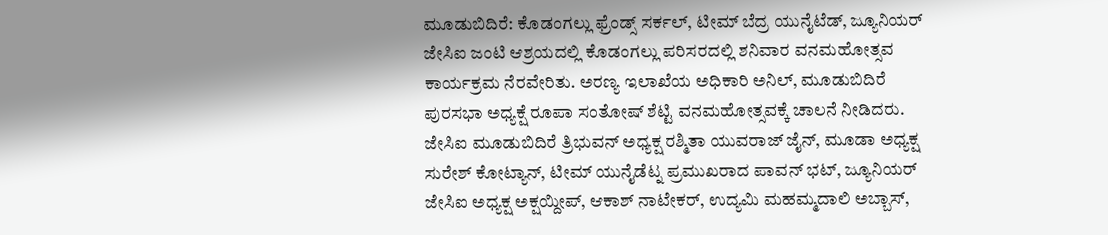ಮೂಡುಬಿದಿರೆ: ಕೊಡಂಗಲ್ಲು ಫ್ರೆಂಡ್ಸ್ ಸರ್ಕಲ್, ಟೀಮ್ ಬೆದ್ರ ಯುನೈಟೆಡ್, ಜ್ಯೂನಿಯರ್ ಜೇಸಿಐ ಜಂಟಿ ಆಶ್ರಯದಲ್ಲಿ ಕೊಡಂಗಲ್ಲು ಪರಿಸರದಲ್ಲಿ ಶನಿವಾರ ವನಮಹೋತ್ಸವ ಕಾರ್ಯಕ್ರಮ ನೆರವೇರಿತು. ಅರಣ್ಯ ಇಲಾಖೆಯ ಅಧಿಕಾರಿ ಅನಿಲ್, ಮೂಡುಬಿದಿರೆ ಪುರಸಭಾ ಅಧ್ಯಕ್ಷೆ ರೂಪಾ ಸಂತೋಷ್ ಶೆಟ್ಟಿ ವನಮಹೋತ್ಸವಕ್ಕೆ ಚಾಲನೆ ನೀಡಿದರು. ಜೇಸಿಐ ಮೂಡುಬಿದಿರೆ ತ್ರಿಭುವನ್ ಅಧ್ಯಕ್ಷ ರಶ್ಮಿತಾ ಯುವರಾಜ್ ಜೈನ್, ಮೂಡಾ ಅಧ್ಯಕ್ಷ ಸುರೇಶ್ ಕೋಟ್ಯಾನ್, ಟೀಮ್ ಯುನೈಡೆಟ್ನ ಪ್ರಮುಖರಾದ ಪಾವನ್ ಭಟ್, ಜ್ಯೂನಿಯರ್ ಜೇಸಿಐ ಅಧ್ಯಕ್ಷ ಅಕ್ಷಯ್ದೀಪ್, ಆಕಾಶ್ ನಾಟೇಕರ್, ಉದ್ಯಮಿ ಮಹಮ್ಮದಾಲಿ ಅಬ್ಬಾಸ್,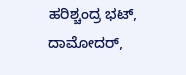ಹರಿಶ್ಚಂದ್ರ ಭಟ್, ದಾಮೋದರ್,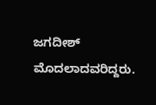ಜಗದೀಶ್ ಮೊದಲಾದವರಿದ್ದರು.